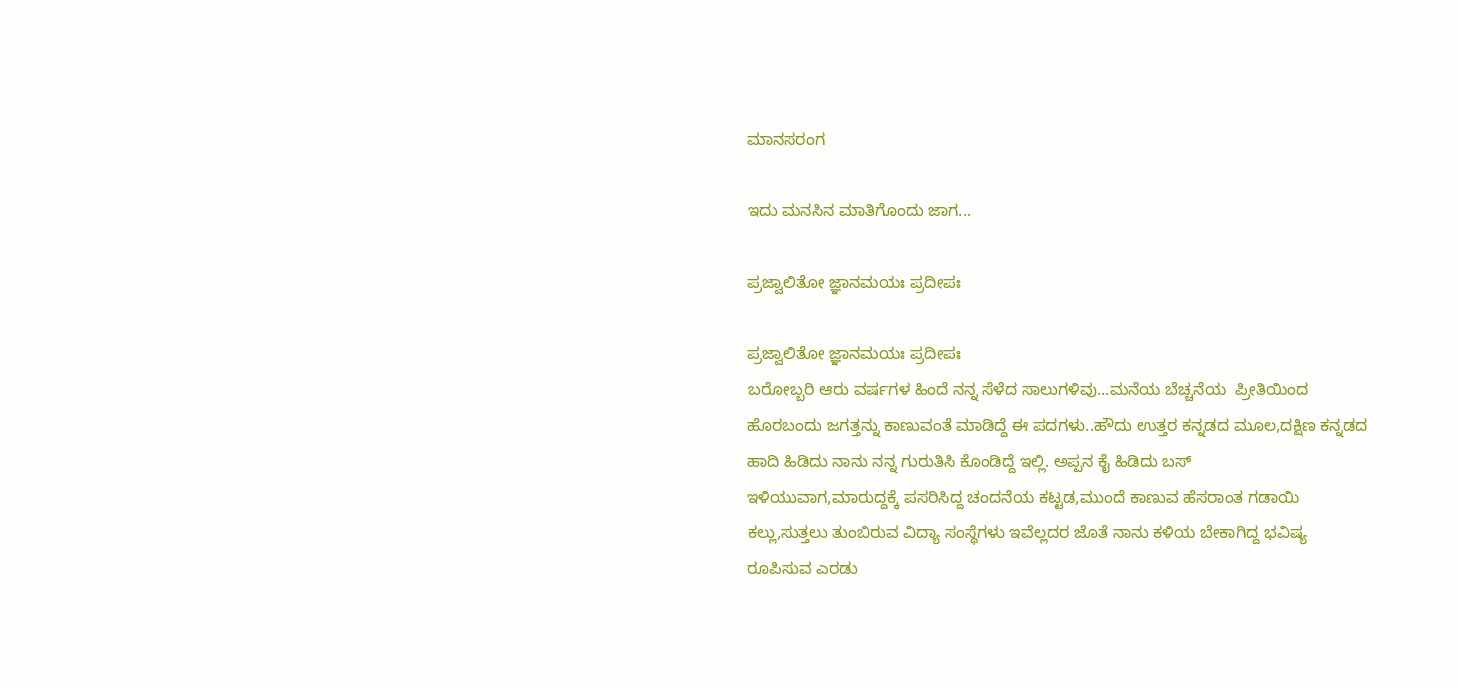ಮಾನಸರಂಗ

ಇದು ಮನಸಿನ ಮಾತಿಗೊಂದು ಜಾಗ...

ಪ್ರಜ್ವಾಲಿತೋ ಜ್ಞಾನಮಯಃ ಪ್ರದೀಪಃ

ಪ್ರಜ್ವಾಲಿತೋ ಜ್ಞಾನಮಯಃ ಪ್ರದೀಪಃ
ಬರೋಬ್ಬರಿ ಆರು ವರ್ಷಗಳ ಹಿಂದೆ ನನ್ನ ಸೆಳೆದ ಸಾಲುಗಳಿವು...ಮನೆಯ ಬೆಚ್ಚನೆಯ  ಪ್ರೀತಿಯಿಂದ ಹೊರಬಂದು ಜಗತ್ತನ್ನು ಕಾಣುವಂತೆ ಮಾಡಿದ್ದೆ ಈ ಪದಗಳು..ಹೌದು ಉತ್ತರ ಕನ್ನಡದ ಮೂಲ,ದಕ್ಷಿಣ ಕನ್ನಡದ ಹಾದಿ ಹಿಡಿದು ನಾನು ನನ್ನ ಗುರುತಿಸಿ ಕೊಂಡಿದ್ದೆ ಇಲ್ಲಿ. ಅಪ್ಪನ ಕೈ ಹಿಡಿದು ಬಸ್
ಇಳಿಯುವಾಗ,ಮಾರುದ್ದಕ್ಕೆ ಪಸರಿಸಿದ್ದ ಚಂದನೆಯ ಕಟ್ಟಡ,ಮುಂದೆ ಕಾಣುವ ಹೆಸರಾಂತ ಗಡಾಯಿ ಕಲ್ಲು,ಸುತ್ತಲು ತುಂಬಿರುವ ವಿದ್ಯಾ ಸಂಸ್ಥೆಗಳು ಇವೆಲ್ಲದರ ಜೊತೆ ನಾನು ಕಳಿಯ ಬೇಕಾಗಿದ್ದ ಭವಿಷ್ಯ ರೂಪಿಸುವ ಎರಡು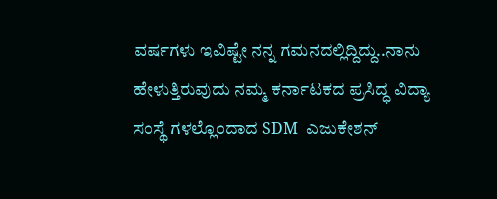ವರ್ಷಗಳು ಇವಿಷ್ಟೇ ನನ್ನ ಗಮನದಲ್ಲಿದ್ದಿದ್ದು..ನಾನು ಹೇಳುತ್ತಿರುವುದು ನಮ್ಮ ಕರ್ನಾಟಕದ ಪ್ರಸಿದ್ಧ ವಿದ್ಯಾ ಸಂಸ್ಥೆ ಗಳಲ್ಲೊಂದಾದ SDM  ಎಜುಕೇಶನ್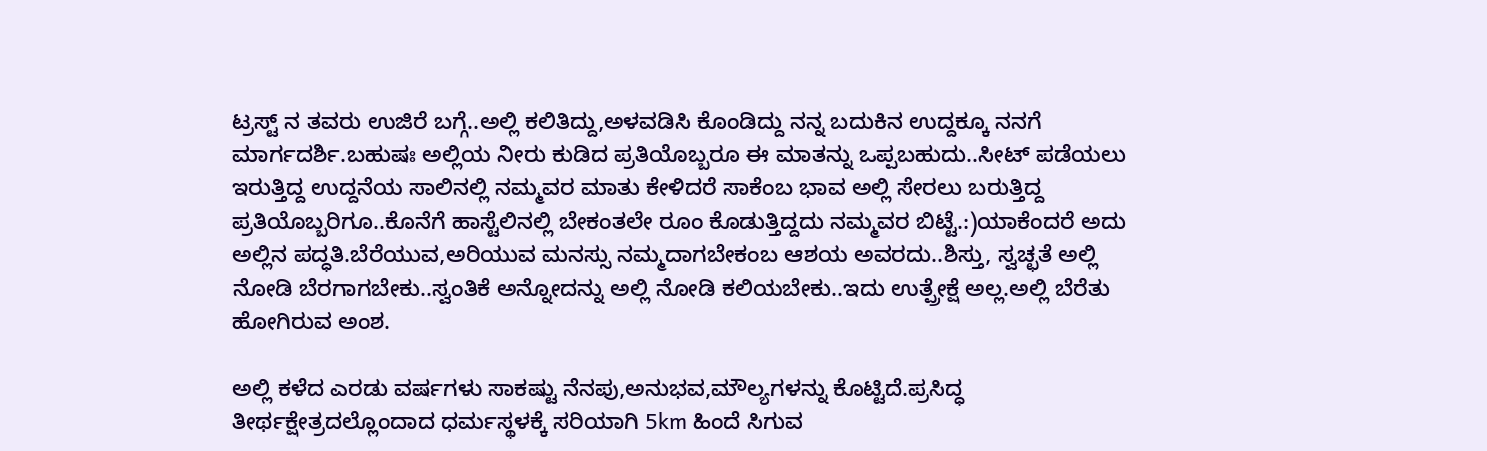ಟ್ರಸ್ಟ್ ನ ತವರು ಉಜಿರೆ ಬಗ್ಗೆ..ಅಲ್ಲಿ ಕಲಿತಿದ್ದು,ಅಳವಡಿಸಿ ಕೊಂಡಿದ್ದು ನನ್ನ ಬದುಕಿನ ಉದ್ದಕ್ಕೂ ನನಗೆ ಮಾರ್ಗದರ್ಶಿ.ಬಹುಷಃ ಅಲ್ಲಿಯ ನೀರು ಕುಡಿದ ಪ್ರತಿಯೊಬ್ಬರೂ ಈ ಮಾತನ್ನು ಒಪ್ಪಬಹುದು..ಸೀಟ್ ಪಡೆಯಲು ಇರುತ್ತಿದ್ದ ಉದ್ದನೆಯ ಸಾಲಿನಲ್ಲಿ ನಮ್ಮವರ ಮಾತು ಕೇಳಿದರೆ ಸಾಕೆಂಬ ಭಾವ ಅಲ್ಲಿ ಸೇರಲು ಬರುತ್ತಿದ್ದ ಪ್ರತಿಯೊಬ್ಬರಿಗೂ..ಕೊನೆಗೆ ಹಾಸ್ಟೆಲಿನಲ್ಲಿ ಬೇಕಂತಲೇ ರೂಂ ಕೊಡುತ್ತಿದ್ದದು ನಮ್ಮವರ ಬಿಟ್ಟೆ.:)ಯಾಕೆಂದರೆ ಅದು ಅಲ್ಲಿನ ಪದ್ಧತಿ.ಬೆರೆಯುವ,ಅರಿಯುವ ಮನಸ್ಸು ನಮ್ಮದಾಗಬೇಕಂಬ ಆಶಯ ಅವರದು..ಶಿಸ್ತು, ಸ್ವಚ್ಛತೆ ಅಲ್ಲಿ ನೋಡಿ ಬೆರಗಾಗಬೇಕು..ಸ್ವಂತಿಕೆ ಅನ್ನೋದನ್ನು ಅಲ್ಲಿ ನೋಡಿ ಕಲಿಯಬೇಕು..ಇದು ಉತ್ಪ್ರೇಕ್ಷೆ ಅಲ್ಲ.ಅಲ್ಲಿ ಬೆರೆತು ಹೋಗಿರುವ ಅಂಶ.

ಅಲ್ಲಿ ಕಳೆದ ಎರಡು ವರ್ಷಗಳು ಸಾಕಷ್ಟು ನೆನಪು,ಅನುಭವ,ಮೌಲ್ಯಗಳನ್ನು ಕೊಟ್ಟಿದೆ.ಪ್ರಸಿದ್ಧ ತೀರ್ಥಕ್ಷೇತ್ರದಲ್ಲೊಂದಾದ ಧರ್ಮಸ್ಥಳಕ್ಕೆ ಸರಿಯಾಗಿ 5km ಹಿಂದೆ ಸಿಗುವ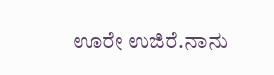ಊರೇ ಉಜಿರೆ.ನಾನು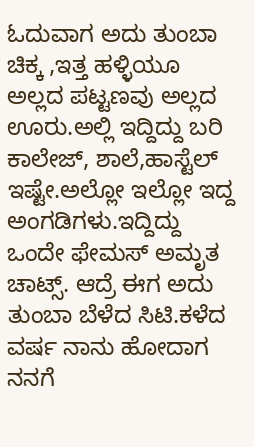ಓದುವಾಗ ಅದು ತುಂಬಾ ಚಿಕ್ಕ ,ಇತ್ತ ಹಳ್ಳಿಯೂ ಅಲ್ಲದ ಪಟ್ಟಣವು ಅಲ್ಲದ ಊರು.ಅಲ್ಲಿ ಇದ್ದಿದ್ದು ಬರಿ ಕಾಲೇಜ್, ಶಾಲೆ,ಹಾಸ್ಟೆಲ್ ಇಷ್ಟೇ.ಅಲ್ಲೋ ಇಲ್ಲೋ ಇದ್ದ ಅಂಗಡಿಗಳು.ಇದ್ದಿದ್ದು ಒಂದೇ ಫೇಮಸ್ ಅಮೃತ ಚಾಟ್ಸ್. ಆದ್ರೆ ಈಗ ಅದು ತುಂಬಾ ಬೆಳೆದ ಸಿಟಿ.ಕಳೆದ ವರ್ಷ ನಾನು ಹೋದಾಗ ನನಗೆ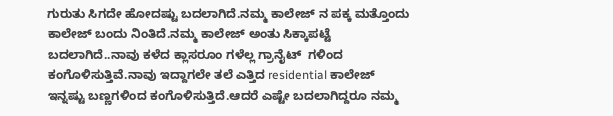ಗುರುತು ಸಿಗದೇ ಹೋದಷ್ಟು ಬದಲಾಗಿದೆ.ನಮ್ಮ ಕಾಲೇಜ್ ನ ಪಕ್ಕ ಮತ್ತೊಂದು ಕಾಲೇಜ್ ಬಂದು ನಿಂತಿದೆ.ನಮ್ಮ ಕಾಲೇಜ್ ಅಂತು ಸಿಕ್ಕಾಪಟ್ಟೆ ಬದಲಾಗಿದೆ..ನಾವು ಕಳೆದ ಕ್ಲಾಸರೂಂ ಗಳೆಲ್ಲ ಗ್ರಾನೈಟ್  ಗಳಿಂದ ಕಂಗೊಳಿಸುತ್ತಿವೆ.ನಾವು ಇದ್ದಾಗಲೇ ತಲೆ ಎತ್ತಿದ residential ಕಾಲೇಜ್ ಇನ್ನಷ್ಟು ಬಣ್ಣಗಳಿಂದ ಕಂಗೊಳಿಸುತ್ತಿದೆ.ಆದರೆ ಎಷ್ಟೇ ಬದಲಾಗಿದ್ದರೂ ನಮ್ಮ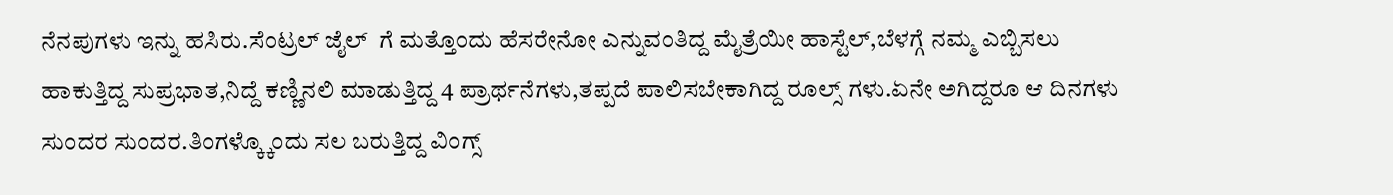ನೆನಪುಗಳು ಇನ್ನು ಹಸಿರು.ಸೆಂಟ್ರಲ್ ಜೈಲ್  ಗೆ ಮತ್ತೊಂದು ಹೆಸರೇನೋ ಎನ್ನುವಂತಿದ್ದ ಮೈತ್ರೆಯೀ ಹಾಸ್ಟೆಲ್,ಬೆಳಗ್ಗೆ ನಮ್ಮ ಎಬ್ಬಿಸಲು ಹಾಕುತ್ತಿದ್ದ ಸುಪ್ರಭಾತ,ನಿದ್ದೆ ಕಣ್ಣಿನಲಿ ಮಾಡುತ್ತಿದ್ದ 4 ಪ್ರಾರ್ಥನೆಗಳು,ತಪ್ಪದೆ ಪಾಲಿಸಬೇಕಾಗಿದ್ದ ರೂಲ್ಸ್ ಗಳು.ಏನೇ ಅಗಿದ್ದರೂ ಆ ದಿನಗಳು ಸುಂದರ ಸುಂದರ.ತಿಂಗಳ್ಕ್ಕೊಂದು ಸಲ ಬರುತ್ತಿದ್ದ ವಿಂಗ್ಸ್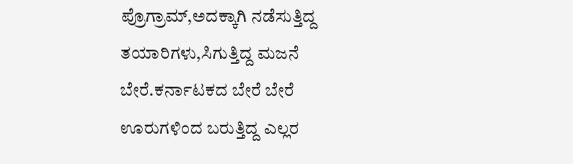ಪ್ರೊಗ್ರಾಮ್,ಅದಕ್ಕಾಗಿ ನಡೆಸುತ್ತಿದ್ದ ತಯಾರಿಗಳು,ಸಿಗುತ್ತಿದ್ದ ಮಜನೆ ಬೇರೆ.ಕರ್ನಾಟಕದ ಬೇರೆ ಬೇರೆ ಊರುಗಳಿಂದ ಬರುತ್ತಿದ್ದ ಎಲ್ಲರ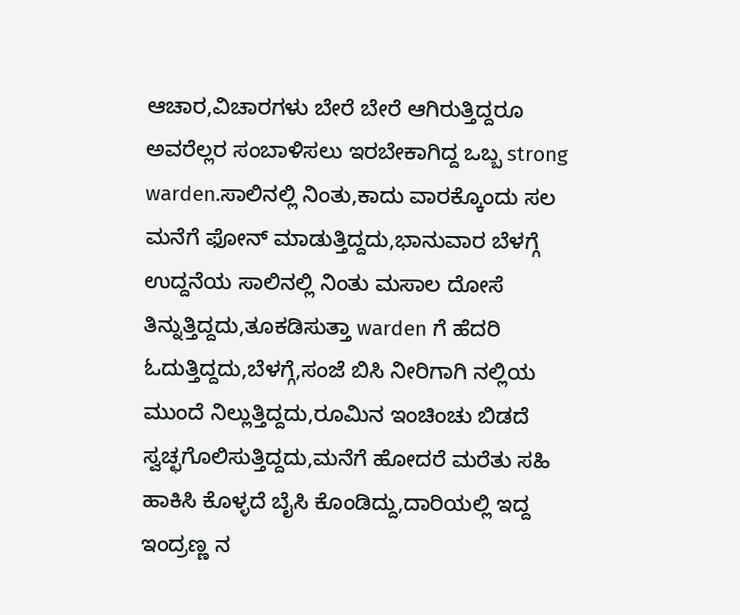ಆಚಾರ,ವಿಚಾರಗಳು ಬೇರೆ ಬೇರೆ ಆಗಿರುತ್ತಿದ್ದರೂ ಅವರೆಲ್ಲರ ಸಂಬಾಳಿಸಲು ಇರಬೇಕಾಗಿದ್ದ ಒಬ್ಬ strong warden.ಸಾಲಿನಲ್ಲಿ ನಿಂತು,ಕಾದು ವಾರಕ್ಕೊಂದು ಸಲ ಮನೆಗೆ ಫೋನ್ ಮಾಡುತ್ತಿದ್ದದು,ಭಾನುವಾರ ಬೆಳಗ್ಗೆ ಉದ್ದನೆಯ ಸಾಲಿನಲ್ಲಿ ನಿಂತು ಮಸಾಲ ದೋಸೆ ತಿನ್ನುತ್ತಿದ್ದದು,ತೂಕಡಿಸುತ್ತಾ warden ಗೆ ಹೆದರಿ ಓದುತ್ತಿದ್ದದು,ಬೆಳಗ್ಗೆ,ಸಂಜೆ ಬಿಸಿ ನೀರಿಗಾಗಿ ನಲ್ಲಿಯ ಮುಂದೆ ನಿಲ್ಲುತ್ತಿದ್ದದು,ರೂಮಿನ ಇಂಚಿಂಚು ಬಿಡದೆ ಸ್ವಚ್ಛಗೊಲಿಸುತ್ತಿದ್ದದು,ಮನೆಗೆ ಹೋದರೆ ಮರೆತು ಸಹಿ ಹಾಕಿಸಿ ಕೊಳ್ಳದೆ ಬೈಸಿ ಕೊಂಡಿದ್ದು,ದಾರಿಯಲ್ಲಿ ಇದ್ದ ಇಂದ್ರಣ್ಣ ನ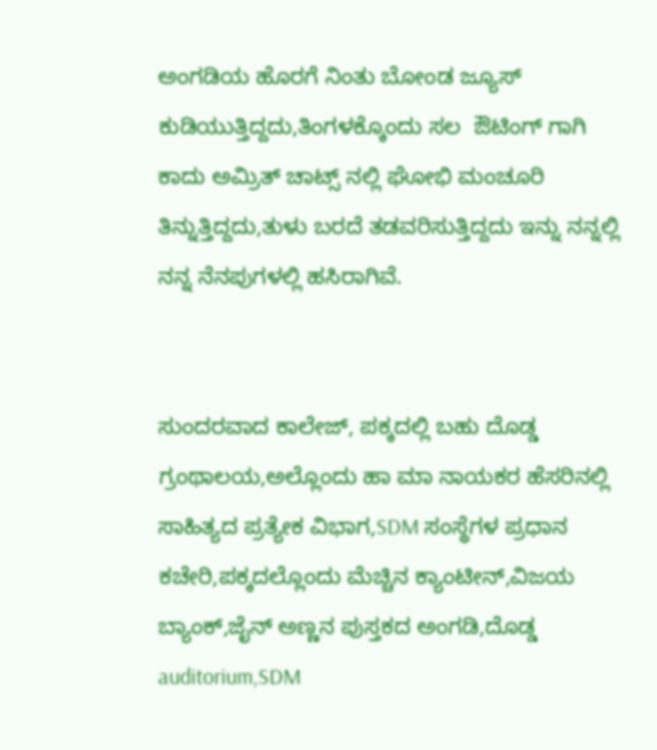ಅಂಗಡಿಯ ಹೊರಗೆ ನಿಂತು ಬೋಂಡ ಜ್ಯೂಸ್ ಕುಡಿಯುತ್ತಿದ್ದದು,ತಿಂಗಳಕ್ಕೊಂದು ಸಲ  ಔಟಿಂಗ್ ಗಾಗಿ ಕಾದು ಅಮ್ರಿತ್ ಚಾಟ್ಸ್ ನಲ್ಲಿ ಘೋಭಿ ಮಂಚೂರಿ ತಿನ್ನುತ್ತಿದ್ದದು,ತುಳು ಬರದೆ ತಡವರಿಸುತ್ತಿದ್ದದು ಇನ್ನು ನನ್ನಲ್ಲಿ ನನ್ನ ನೆನಪುಗಳಲ್ಲಿ ಹಸಿರಾಗಿವೆ.


ಸುಂದರವಾದ ಕಾಲೇಜ್, ಪಕ್ಕದಲ್ಲಿ ಬಹು ದೊಡ್ಡ ಗ್ರಂಥಾಲಯ,ಅಲ್ಲೊಂದು ಹಾ ಮಾ ನಾಯಕರ ಹೆಸರಿನಲ್ಲಿ ಸಾಹಿತ್ಯದ ಪ್ರತ್ಯೇಕ ವಿಭಾಗ,SDM ಸಂಸ್ಥೆಗಳ ಪ್ರಧಾನ ಕಚೇರಿ,ಪಕ್ಕದಲ್ಲೊಂದು ಮೆಚ್ಚಿನ ಕ್ಯಾಂಟೀನ್,ವಿಜಯ ಬ್ಯಾಂಕ್,ಜೈನ್ ಅಣ್ಣನ ಪುಸ್ತಕದ ಅಂಗಡಿ,ದೊಡ್ಡ auditorium,SDM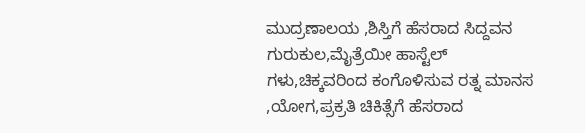ಮುದ್ರಣಾಲಯ ,ಶಿಸ್ತಿಗೆ ಹೆಸರಾದ ಸಿದ್ದವನ ಗುರುಕುಲ,ಮೈತ್ರೆಯೀ ಹಾಸ್ಟೆಲ್ ಗಳು,ಚಿಕ್ಕವರಿಂದ ಕಂಗೊಳಿಸುವ ರತ್ನ ಮಾನಸ ,ಯೋಗ,ಪ್ರಕ್ರತಿ ಚಿಕಿತ್ಸೆಗೆ ಹೆಸರಾದ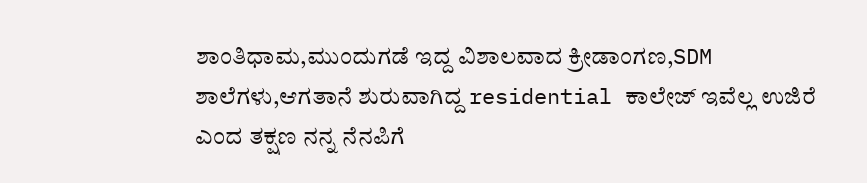ಶಾಂತಿಧಾಮ,ಮುಂದುಗಡೆ ಇದ್ದ ವಿಶಾಲವಾದ ಕ್ರೀಡಾಂಗಣ,SDM ಶಾಲೆಗಳು,ಆಗತಾನೆ ಶುರುವಾಗಿದ್ದ residential ಕಾಲೇಜ್ ಇವೆಲ್ಲ ಉಜಿರೆ ಎಂದ ತಕ್ಷಣ ನನ್ನ ನೆನಪಿಗೆ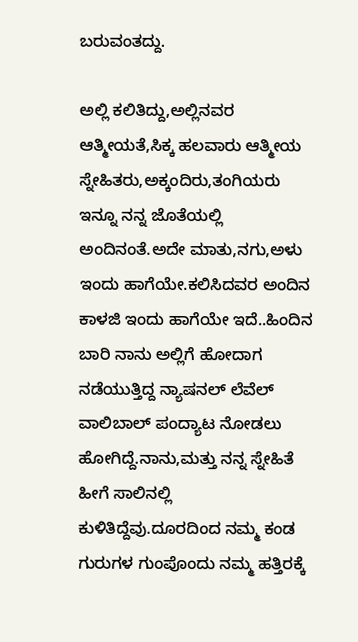ಬರುವಂತದ್ದು.

ಅಲ್ಲಿ ಕಲಿತಿದ್ದು,ಅಲ್ಲಿನವರ ಆತ್ಮೀಯತೆ,ಸಿಕ್ಕ ಹಲವಾರು ಆತ್ಮೀಯ ಸ್ನೇಹಿತರು,ಅಕ್ಕಂದಿರು,ತಂಗಿಯರು ಇನ್ನೂ ನನ್ನ ಜೊತೆಯಲ್ಲಿ ಅಂದಿನಂತೆ.ಅದೇ ಮಾತು,ನಗು,ಅಳು ಇಂದು ಹಾಗೆಯೇ.ಕಲಿಸಿದವರ ಅಂದಿನ ಕಾಳಜಿ ಇಂದು ಹಾಗೆಯೇ ಇದೆ..ಹಿಂದಿನ ಬಾರಿ ನಾನು ಅಲ್ಲಿಗೆ ಹೋದಾಗ ನಡೆಯುತ್ತಿದ್ದ ನ್ಯಾಷನಲ್ ಲೆವೆಲ್ ವಾಲಿಬಾಲ್ ಪಂದ್ಯಾಟ ನೋಡಲು ಹೋಗಿದ್ದೆ.ನಾನು,ಮತ್ತು ನನ್ನ ಸ್ನೇಹಿತೆ ಹೀಗೆ ಸಾಲಿನಲ್ಲಿ ಕುಳಿತಿದ್ದೆವು.ದೂರದಿಂದ ನಮ್ಮ ಕಂಡ ಗುರುಗಳ ಗುಂಪೊಂದು ನಮ್ಮ ಹತ್ತಿರಕ್ಕೆ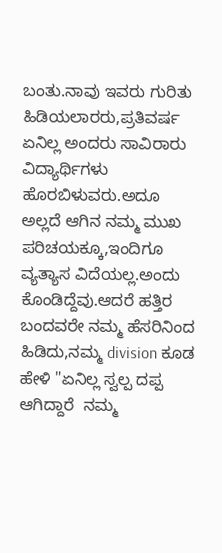ಬಂತು.ನಾವು ಇವರು ಗುರಿತು ಹಿಡಿಯಲಾರರು,ಪ್ರತಿವರ್ಷ ಏನಿಲ್ಲ ಅಂದರು ಸಾವಿರಾರು ವಿದ್ಯಾರ್ಥಿಗಳು ಹೊರಬಿಳುವರು.ಅದೂ ಅಲ್ಲದೆ ಆಗಿನ ನಮ್ಮ ಮುಖ ಪರಿಚಯಕ್ಕೂ,ಇಂದಿಗೂ ವ್ಯತ್ಯಾಸ ವಿದೆಯಲ್ಲ.ಅಂದು ಕೊಂಡಿದ್ದೆವು.ಆದರೆ ಹತ್ತಿರ ಬಂದವರೇ ನಮ್ಮ ಹೆಸರಿನಿಂದ ಹಿಡಿದು,ನಮ್ಮ division ಕೂಡ ಹೇಳಿ "ಏನಿಲ್ಲ ಸ್ವಲ್ಪ ದಪ್ಪ ಆಗಿದ್ದಾರೆ  ನಮ್ಮ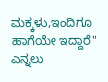ಮಕ್ಕಳು,ಇಂದಿಗೂ ಹಾಗೆಯೇ ಇದ್ದಾರೆ" ಎನ್ನಲು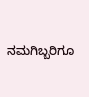ನಮಗಿಬ್ಬರಿಗೂ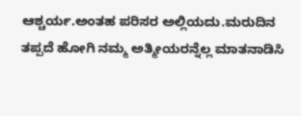ಆಶ್ಚರ್ಯ.ಅಂತಹ ಪರಿಸರ ಅಲ್ಲಿಯದು.ಮರುದಿನ ತಪ್ಪದೆ ಹೋಗಿ ನಮ್ಮ ಅತ್ಮೀಯರನ್ನೆಲ್ಲ ಮಾತನಾಡಿಸಿ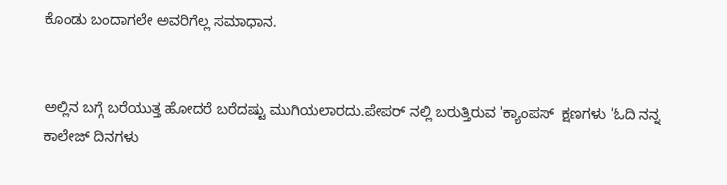ಕೊಂಡು ಬಂದಾಗಲೇ ಅವರಿಗೆಲ್ಲ ಸಮಾಧಾನ.


ಅಲ್ಲಿನ ಬಗ್ಗೆ ಬರೆಯುತ್ತ ಹೋದರೆ ಬರೆದಷ್ಟು ಮುಗಿಯಲಾರದು.ಪೇಪರ್ ನಲ್ಲಿ ಬರುತ್ತಿರುವ 'ಕ್ಯಾಂಪಸ್  ಕ್ಷಣಗಳು 'ಓದಿ ನನ್ನ ಕಾಲೇಜ್ ದಿನಗಳು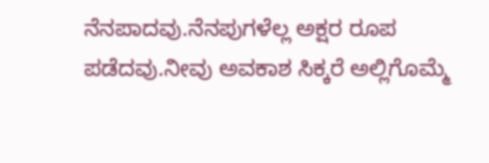ನೆನಪಾದವು.ನೆನಪುಗಳೆಲ್ಲ ಅಕ್ಷರ ರೂಪ ಪಡೆದವು.ನೀವು ಅವಕಾಶ ಸಿಕ್ಕರೆ ಅಲ್ಲಿಗೊಮ್ಮೆ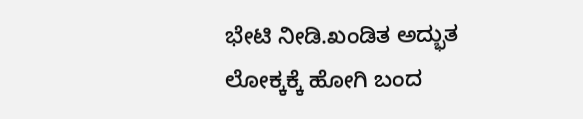ಭೇಟಿ ನೀಡಿ.ಖಂಡಿತ ಅದ್ಭುತ ಲೋಕ್ಕಕ್ಕೆ ಹೋಗಿ ಬಂದ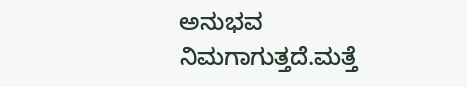ಅನುಭವ ನಿಮಗಾಗುತ್ತದೆ.ಮತ್ತೆ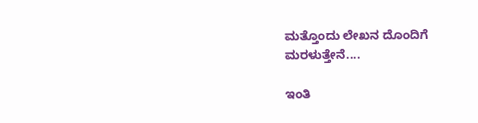ಮತ್ತೊಂದು ಲೇಖನ ದೊಂದಿಗೆ ಮರಳುತ್ತೇನೆ....

ಇಂತಿ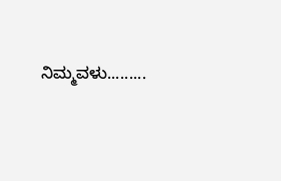ನಿಮ್ಮವಳು.........